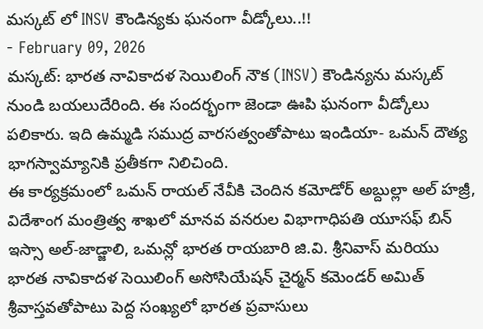మస్కట్ లో INSV కౌండిన్యకు ఘనంగా వీడ్కోలు..!!
- February 09, 2026
మస్కట్: భారత నావికాదళ సెయిలింగ్ నౌక (INSV) కౌండిన్యను మస్కట్ నుండి బయలుదేరింది. ఈ సందర్భంగా జెండా ఊపి ఘనంగా వీడ్కోలు పలికారు. ఇది ఉమ్మడి సముద్ర వారసత్వంతోపాటు ఇండియా- ఒమన్ దౌత్య భాగస్వామ్యానికి ప్రతీకగా నిలిచింది.
ఈ కార్యక్రమంలో ఒమన్ రాయల్ నేవీకి చెందిన కమోడోర్ అబ్దుల్లా అల్ హజ్రీ, విదేశాంగ మంత్రిత్వ శాఖలో మానవ వనరుల విభాగాధిపతి యూసఫ్ బిన్ ఇస్సా అల్-జాడ్జాలి, ఒమన్లో భారత రాయబారి జి.వి. శ్రీనివాస్ మరియు భారత నావికాదళ సెయిలింగ్ అసోసియేషన్ చైర్మన్ కమెండర్ అమిత్ శ్రీవాస్తవతోపాటు పెద్ద సంఖ్యలో భారత ప్రవాసులు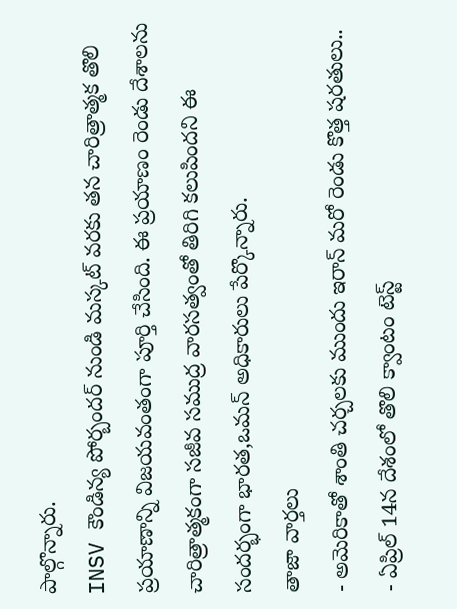పాల్గొన్నారు.
INSV కౌండిన్య పోర్బందర్ నుండి మస్కట్ వరకు తన చారిత్రాత్మక తొలి ప్రయాణాన్ని విజయవంతంగా పూర్తి చేసింది. ఈ ప్రయాణం రెండు దేశాలను చారిత్రాత్మకంగా సజీవ సముద్ర వారసత్వంతో తిరిగి కలుపిందని ఈ సందర్భంగా భారత,ఒమన్ అధికారులు పేర్కొన్నారు.
తాజా వార్తలు
- అమెరికాతో శాంతి చర్చలకు ముందు ఇరాన్ మరో రెండు కొత్త షరతులు..
- ఏప్రిల్ 14న దేశంలో తొలి క్వాంటం టెస్ట్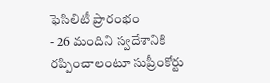ఫెసిలిటీ ప్రారంభం
- 26 మందిని స్వదేశానికి రప్పించాలంటూ సుప్రీంకోర్టు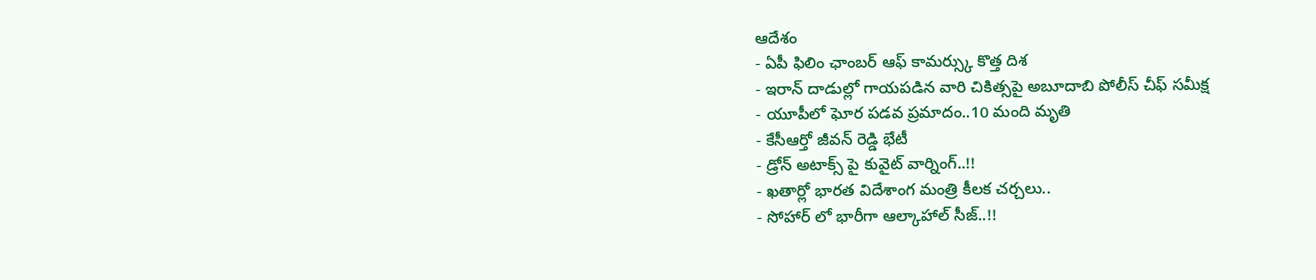ఆదేశం
- ఏపీ ఫిలిం ఛాంబర్ ఆఫ్ కామర్స్కు కొత్త దిశ
- ఇరాన్ దాడుల్లో గాయపడిన వారి చికిత్సపై అబూదాబి పోలీస్ చీఫ్ సమీక్ష
- యూపీలో ఘోర పడవ ప్రమాదం..10 మంది మృతి
- కేసీఆర్తో జీవన్ రెడ్డి భేటీ
- డ్రోన్ అటాక్స్ పై కువైట్ వార్నింగ్..!!
- ఖతార్లో భారత విదేశాంగ మంత్రి కీలక చర్చలు..
- సోహార్ లో భారీగా ఆల్కాహాల్ సీజ్..!!